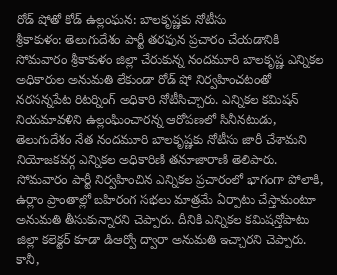రోడ్ షోతో కోడ్ ఉల్లంఘన: బాలకృష్ణకు నోటీసు
శ్రీకాకుళం: తెలుగుదేశం పార్టీ తరఫున ప్రచారం చేయడానికి సోమవారం శ్రీకాకుళం జిల్లా చేరుకున్న నందమూరి బాలకృష్ణ ఎన్నికల అధికారుల అనుమతి లేకుండా రోడ్ షో నిర్వహించటంతో నరసన్నపేట రిటర్నింగ్ అధికారి నోటీసిచ్చారు. ఎన్నికల కమిషన్ నియమావళిని ఉల్లంఘించారన్న ఆరోపణలో సినీనటుడు, తెలుగుదేశం నేత నందమూరి బాలకృష్ణకు నోటీసు జారీ చేశామని నియోజకవర్గ ఎన్నికల అధికారిణి తనూజారాణి తెలిపారు.
సోమవారం పార్టీ నిర్వహించిన ఎన్నికల ప్రచారంలో భాగంగా పోలాకి, ఉర్లాం ప్రాంతాల్లో బహిరంగ సభలు మాత్రమే ఏర్పాటు చేస్తామంటూ అనుమతి తీసుకున్నారని చెప్పారు. దీనికి ఎన్నికల కమిషన్తోపాటు జిల్లా కలెక్టర్ కూడా డిఆర్వో ద్వారా అనుమతి ఇచ్చారని చెప్పారు. కానీ,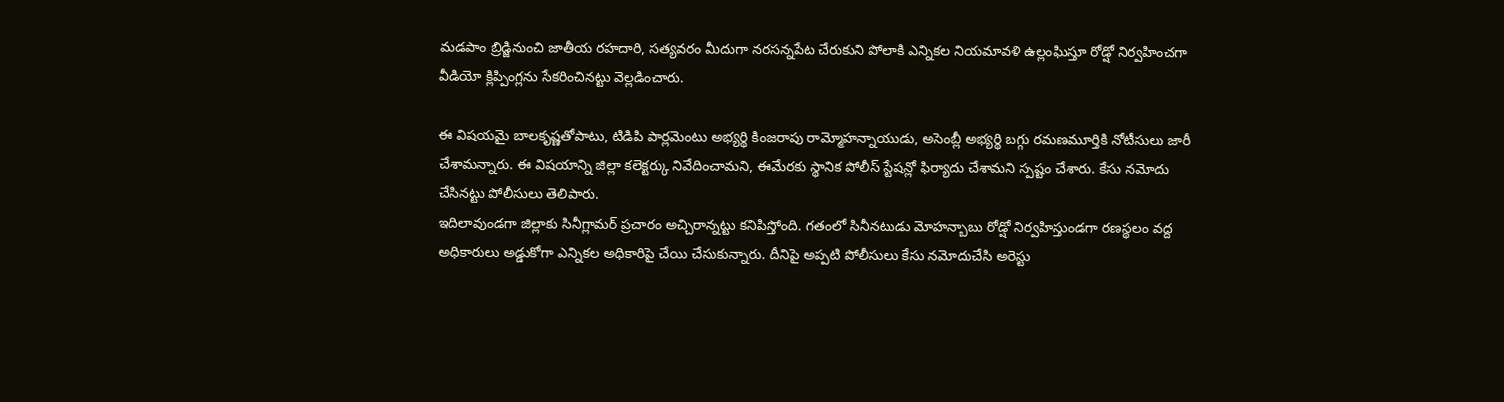మడపాం బ్రిడ్జినుంచి జాతీయ రహదారి, సత్యవరం మీదుగా నరసన్నపేట చేరుకుని పోలాకి ఎన్నికల నియమావళి ఉల్లంఘిస్తూ రోడ్షో నిర్వహించగా వీడియో క్లిప్పింగ్లను సేకరించినట్టు వెల్లడించారు.

ఈ విషయమై బాలకృష్ణతోపాటు, టిడిపి పార్లమెంటు అభ్యర్థి కింజరాపు రామ్మోహన్నాయుడు, అసెంబ్లీ అభ్యర్థి బగ్గు రమణమూర్తికి నోటీసులు జారీ చేశామన్నారు. ఈ విషయాన్ని జిల్లా కలెక్టర్కు నివేదించామని, ఈమేరకు స్థానిక పోలీస్ స్టేషన్లో ఫిర్యాదు చేశామని స్పష్టం చేశారు. కేసు నమోదు చేసినట్టు పోలీసులు తెలిపారు.
ఇదిలావుండగా జిల్లాకు సినీగ్లామర్ ప్రచారం అచ్చిరాన్నట్టు కనిపిస్తోంది. గతంలో సినీనటుడు మోహన్బాబు రోడ్షో నిర్వహిస్తుండగా రణస్థలం వద్ద అధికారులు అడ్డుకోగా ఎన్నికల అధికారిపై చేయి చేసుకున్నారు. దీనిపై అప్పటి పోలీసులు కేసు నమోదుచేసి అరెస్టు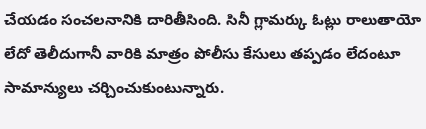చేయడం సంచలనానికి దారితీసింది. సినీ గ్లామర్కు ఓట్లు రాలుతాయో లేదో తెలీదుగానీ వారికి మాత్రం పోలీసు కేసులు తప్పడం లేదంటూ సామాన్యులు చర్చించుకుంటున్నారు.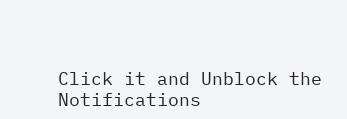Click it and Unblock the Notifications